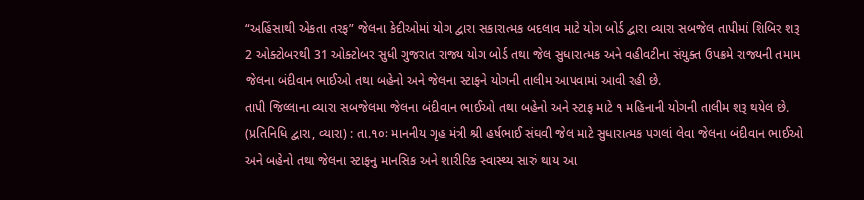“અહિંસાથી એકતા તરફ” જેલના કેદીઓમાં યોગ દ્વારા સકારાત્મક બદલાવ માટે યોગ બોર્ડ દ્વારા વ્યારા સબજેલ તાપીમાં શિબિર શરૂ
2 ઓક્ટોબરથી 31 ઓક્ટોબર સુધી ગુજરાત રાજ્ય યોગ બોર્ડ તથા જેલ સુધારાત્મક અને વહીવટીના સંયુક્ત ઉપક્રમે રાજ્યની તમામ જેલના બંદીવાન ભાઈઓ તથા બહેનો અને જેલના સ્ટાફને યોગની તાલીમ આપવામાં આવી રહી છે.
તાપી જિલ્લાના વ્યારા સબજેલમા જેલના બંદીવાન ભાઈઓ તથા બહેનો અને સ્ટાફ માટે ૧ મહિનાની યોગની તાલીમ શરૂ થયેલ છે.
(પ્રતિનિધિ દ્વારા, વ્યારા) : તા.૧૦ઃ માનનીય ગૃહ મંત્રી શ્રી હર્ષભાઈ સંઘવી જેલ માટે સુધારાત્મક પગલાં લેવા જેલના બંદીવાન ભાઈઓ અને બહેનો તથા જેલના સ્ટાફનુ માનસિક અને શારીરિક સ્વાસ્થ્ય સારું થાય આ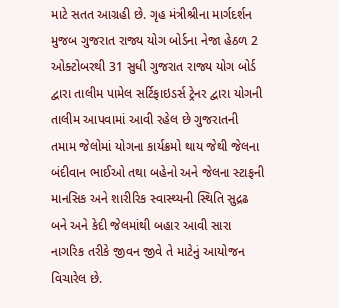માટે સતત આગ્રહી છે. ગૃહ મંત્રીશ્રીના માર્ગદર્શન મુજબ ગુજરાત રાજ્ય યોગ બોર્ડના નેજા હેઠળ 2 ઓક્ટોબરથી 31 સુધી ગુજરાત રાજ્ય યોગ બોર્ડ દ્વારા તાલીમ પામેલ સર્ટિફાઇડર્સ ટ્રેનર દ્વારા યોગની તાલીમ આપવામાં આવી રહેલ છે ગુજરાતની તમામ જેલોમાં યોગના કાર્યક્રમો થાય જેથી જેલના બંદીવાન ભાઈઓ તથા બહેનો અને જેલના સ્ટાફની માનસિક અને શારીરિક સ્વાસ્થ્યની સ્થિતિ સુદ્રઢ બને અને કેદી જેલમાંથી બહાર આવી સારા નાગરિક તરીકે જીવન જીવે તે માટેનું આયોજન વિચારેલ છે.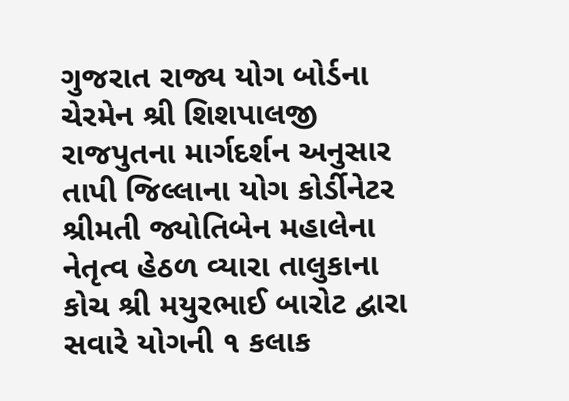ગુજરાત રાજ્ય યોગ બોર્ડના ચેરમેન શ્રી શિશપાલજી રાજપુતના માર્ગદર્શન અનુસાર તાપી જિલ્લાના યોગ કોર્ડીનેટર શ્રીમતી જ્યોતિબેન મહાલેના નેતૃત્વ હેઠળ વ્યારા તાલુકાના કોચ શ્રી મયુરભાઈ બારોટ દ્વારા સવારે યોગની ૧ કલાક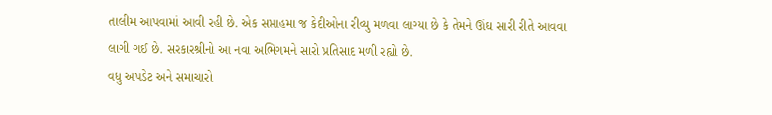તાલીમ આપવામાં આવી રહી છે. એક સપ્તાહમા જ કેદીઓના રીવ્યુ મળવા લાગ્યા છે કે તેમને ઊંઘ સારી રીતે આવવા લાગી ગઈ છે. સરકારશ્રીનો આ નવા અભિગમને સારો પ્રતિસાદ મળી રહ્યો છે.
વધુ અપડેટ અને સમાચારો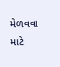મેળવવા માટે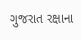ગુજરાત રક્ષાના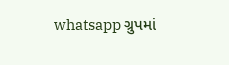whatsapp ગ્રુપમાં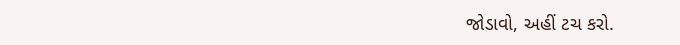જોડાવો, અહીં ટચ કરો.